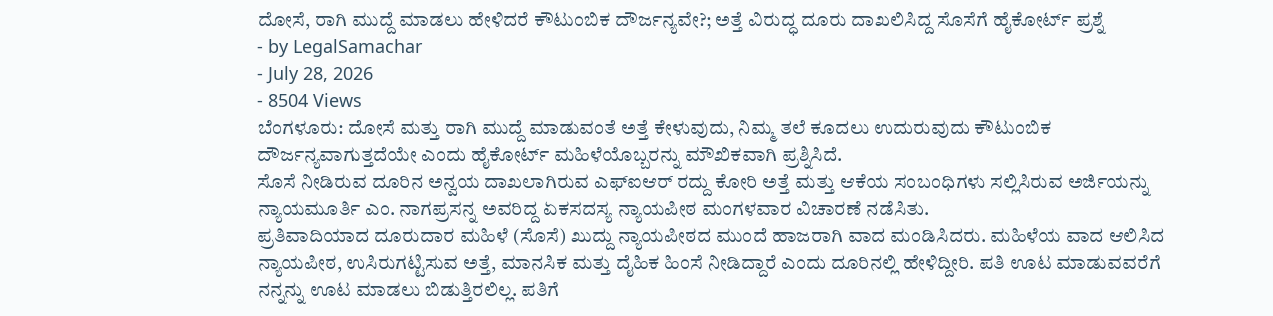ದೋಸೆ, ರಾಗಿ ಮುದ್ದೆ ಮಾಡಲು ಹೇಳಿದರೆ ಕೌಟುಂಬಿಕ ದೌರ್ಜನ್ಯವೇ?; ಅತ್ತೆ ವಿರುದ್ಧ ದೂರು ದಾಖಲಿಸಿದ್ದ ಸೊಸೆಗೆ ಹೈಕೋರ್ಟ್ ಪ್ರಶ್ನೆ
- by LegalSamachar
- July 28, 2026
- 8504 Views
ಬೆಂಗಳೂರು: ದೋಸೆ ಮತ್ತು ರಾಗಿ ಮುದ್ದೆ ಮಾಡುವಂತೆ ಅತ್ತೆ ಕೇಳುವುದು, ನಿಮ್ಮ ತಲೆ ಕೂದಲು ಉದುರುವುದು ಕೌಟುಂಬಿಕ ದೌರ್ಜನ್ಯವಾಗುತ್ತದೆಯೇ ಎಂದು ಹೈಕೋರ್ಟ್ ಮಹಿಳೆಯೊಬ್ಬರನ್ನು ಮೌಖಿಕವಾಗಿ ಪ್ರಶ್ನಿಸಿದೆ.
ಸೊಸೆ ನೀಡಿರುವ ದೂರಿನ ಅನ್ವಯ ದಾಖಲಾಗಿರುವ ಎಫ್ಐಆರ್ ರದ್ದು ಕೋರಿ ಅತ್ತೆ ಮತ್ತು ಆಕೆಯ ಸಂಬಂಧಿಗಳು ಸಲ್ಲಿಸಿರುವ ಅರ್ಜಿಯನ್ನು ನ್ಯಾಯಮೂರ್ತಿ ಎಂ. ನಾಗಪ್ರಸನ್ನ ಅವರಿದ್ದ ಏಕಸದಸ್ಯ ನ್ಯಾಯಪೀಠ ಮಂಗಳವಾರ ವಿಚಾರಣೆ ನಡೆಸಿತು.
ಪ್ರತಿವಾದಿಯಾದ ದೂರುದಾರ ಮಹಿಳೆ (ಸೊಸೆ) ಖುದ್ದು ನ್ಯಾಯಪೀಠದ ಮುಂದೆ ಹಾಜರಾಗಿ ವಾದ ಮಂಡಿಸಿದರು. ಮಹಿಳೆಯ ವಾದ ಆಲಿಸಿದ ನ್ಯಾಯಪೀಠ, ಉಸಿರುಗಟ್ಟಿಸುವ ಅತ್ತೆ, ಮಾನಸಿಕ ಮತ್ತು ದೈಹಿಕ ಹಿಂಸೆ ನೀಡಿದ್ದಾರೆ ಎಂದು ದೂರಿನಲ್ಲಿ ಹೇಳಿದ್ದೀರಿ. ಪತಿ ಊಟ ಮಾಡುವವರೆಗೆ ನನ್ನನ್ನು ಊಟ ಮಾಡಲು ಬಿಡುತ್ತಿರಲಿಲ್ಲ. ಪತಿಗೆ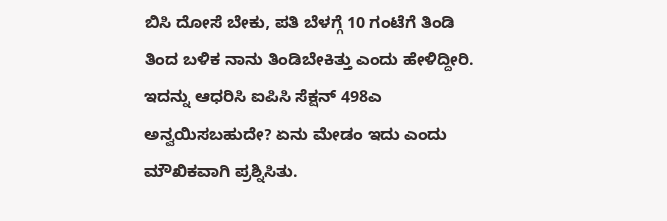ಬಿಸಿ ದೋಸೆ ಬೇಕು, ಪತಿ ಬೆಳಗ್ಗೆ 10 ಗಂಟೆಗೆ ತಿಂಡಿ ತಿಂದ ಬಳಿಕ ನಾನು ತಿಂಡಿಬೇಕಿತ್ತು ಎಂದು ಹೇಳಿದ್ದೀರಿ. ಇದನ್ನು ಆಧರಿಸಿ ಐಪಿಸಿ ಸೆಕ್ಷನ್ 498ಎ ಅನ್ವಯಿಸಬಹುದೇ? ಏನು ಮೇಡಂ ಇದು ಎಂದು ಮೌಖಿಕವಾಗಿ ಪ್ರಶ್ನಿಸಿತು.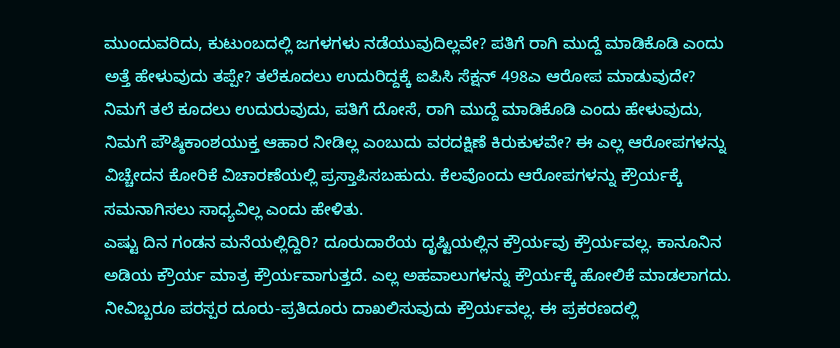ಮುಂದುವರಿದು, ಕುಟುಂಬದಲ್ಲಿ ಜಗಳಗಳು ನಡೆಯುವುದಿಲ್ಲವೇ? ಪತಿಗೆ ರಾಗಿ ಮುದ್ದೆ ಮಾಡಿಕೊಡಿ ಎಂದು ಅತ್ತೆ ಹೇಳುವುದು ತಪ್ಪೇ? ತಲೆಕೂದಲು ಉದುರಿದ್ದಕ್ಕೆ ಐಪಿಸಿ ಸೆಕ್ಷನ್ 498ಎ ಆರೋಪ ಮಾಡುವುದೇ? ನಿಮಗೆ ತಲೆ ಕೂದಲು ಉದುರುವುದು, ಪತಿಗೆ ದೋಸೆ, ರಾಗಿ ಮುದ್ದೆ ಮಾಡಿಕೊಡಿ ಎಂದು ಹೇಳುವುದು, ನಿಮಗೆ ಪೌಷ್ಠಿಕಾಂಶಯುಕ್ತ ಆಹಾರ ನೀಡಿಲ್ಲ ಎಂಬುದು ವರದಕ್ಷಿಣೆ ಕಿರುಕುಳವೇ? ಈ ಎಲ್ಲ ಆರೋಪಗಳನ್ನು ವಿಚ್ಚೇದನ ಕೋರಿಕೆ ವಿಚಾರಣೆಯಲ್ಲಿ ಪ್ರಸ್ತಾಪಿಸಬಹುದು. ಕೆಲವೊಂದು ಆರೋಪಗಳನ್ನು ಕ್ರೌರ್ಯಕ್ಕೆ ಸಮನಾಗಿಸಲು ಸಾಧ್ಯವಿಲ್ಲ ಎಂದು ಹೇಳಿತು.
ಎಷ್ಟು ದಿನ ಗಂಡನ ಮನೆಯಲ್ಲಿದ್ದಿರಿ? ದೂರುದಾರೆಯ ದೃಷ್ಟಿಯಲ್ಲಿನ ಕ್ರೌರ್ಯವು ಕ್ರೌರ್ಯವಲ್ಲ. ಕಾನೂನಿನ ಅಡಿಯ ಕ್ರೌರ್ಯ ಮಾತ್ರ ಕ್ರೌರ್ಯವಾಗುತ್ತದೆ. ಎಲ್ಲ ಅಹವಾಲುಗಳನ್ನು ಕ್ರೌರ್ಯಕ್ಕೆ ಹೋಲಿಕೆ ಮಾಡಲಾಗದು. ನೀವಿಬ್ಬರೂ ಪರಸ್ಪರ ದೂರು-ಪ್ರತಿದೂರು ದಾಖಲಿಸುವುದು ಕ್ರೌರ್ಯವಲ್ಲ. ಈ ಪ್ರಕರಣದಲ್ಲಿ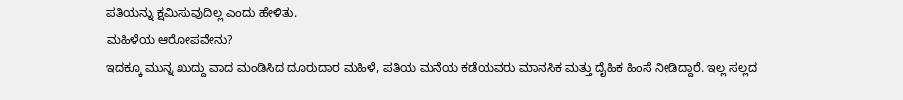ಪತಿಯನ್ನು ಕ್ಷಮಿಸುವುದಿಲ್ಲ ಎಂದು ಹೇಳಿತು.
ಮಹಿಳೆಯ ಆರೋಪವೇನು?
ಇದಕ್ಕೂ ಮುನ್ನ ಖುದ್ದು ವಾದ ಮಂಡಿಸಿದ ದೂರುದಾರ ಮಹಿಳೆ, ಪತಿಯ ಮನೆಯ ಕಡೆಯವರು ಮಾನಸಿಕ ಮತ್ತು ದೈಹಿಕ ಹಿಂಸೆ ನೀಡಿದ್ದಾರೆ. ಇಲ್ಲ ಸಲ್ಲದ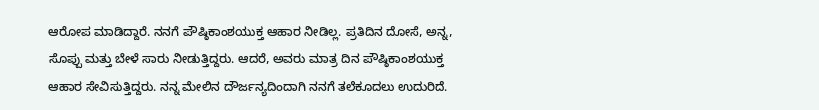ಆರೋಪ ಮಾಡಿದ್ದಾರೆ. ನನಗೆ ಪೌಷ್ಠಿಕಾಂಶಯುಕ್ತ ಆಹಾರ ನೀಡಿಲ್ಲ. ಪ್ರತಿದಿನ ದೋಸೆ, ಅನ್ನ, ಸೊಪ್ಪು ಮತ್ತು ಬೇಳೆ ಸಾರು ನೀಡುತ್ತಿದ್ದರು. ಆದರೆ, ಅವರು ಮಾತ್ರ ದಿನ ಪೌಷ್ಠಿಕಾಂಶಯುಕ್ತ ಆಹಾರ ಸೇವಿಸುತ್ತಿದ್ದರು. ನನ್ನ ಮೇಲಿನ ದೌರ್ಜನ್ಯದಿಂದಾಗಿ ನನಗೆ ತಲೆಕೂದಲು ಉದುರಿದೆ.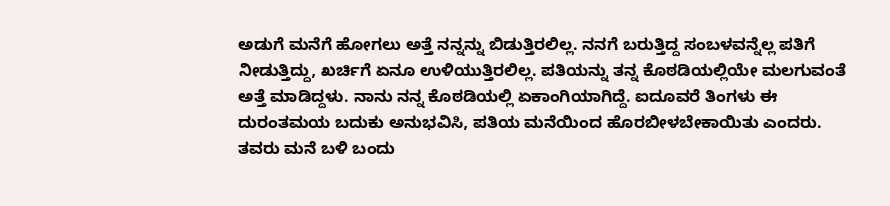ಅಡುಗೆ ಮನೆಗೆ ಹೋಗಲು ಅತ್ತೆ ನನ್ನನ್ನು ಬಿಡುತ್ತಿರಲಿಲ್ಲ. ನನಗೆ ಬರುತ್ತಿದ್ದ ಸಂಬಳವನ್ನೆಲ್ಲ ಪತಿಗೆ ನೀಡುತ್ತಿದ್ದು, ಖರ್ಚಿಗೆ ಏನೂ ಉಳಿಯುತ್ತಿರಲಿಲ್ಲ. ಪತಿಯನ್ನು ತನ್ನ ಕೊಠಡಿಯಲ್ಲಿಯೇ ಮಲಗುವಂತೆ ಅತ್ತೆ ಮಾಡಿದ್ದಳು. ನಾನು ನನ್ನ ಕೊಠಡಿಯಲ್ಲಿ ಏಕಾಂಗಿಯಾಗಿದ್ದೆ. ಐದೂವರೆ ತಿಂಗಳು ಈ ದುರಂತಮಯ ಬದುಕು ಅನುಭವಿಸಿ, ಪತಿಯ ಮನೆಯಿಂದ ಹೊರಬೀಳಬೇಕಾಯಿತು ಎಂದರು.
ತವರು ಮನೆ ಬಳಿ ಬಂದು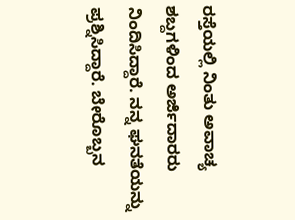ರಸ್ತೆಯಲ್ಲಿ ನಿಂತು ಅವಾಚ್ಯ ಶಬ್ದಗಳಿಂದ ಅರ್ಜಿದಾರರು ನಿಂದಿಸಿದ್ದಾರೆ. ನನ್ನ ಘನತೆಯನ್ನು ಪ್ರಶ್ನಿಸಿದ್ದಾರೆ. ಬೇರೊಬ್ಬನ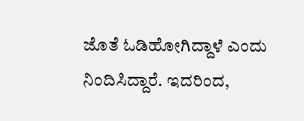ಜೊತೆ ಓಡಿಹೋಗಿದ್ದಾಳೆ ಎಂದು ನಿಂದಿಸಿದ್ದಾರೆ. ಇದರಿಂದ,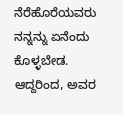ನೆರೆಹೊರೆಯವರು ನನ್ನನ್ನು ಏನೆಂದು ಕೊಳ್ಳಬೇಡ. ಆದ್ದರಿಂದ, ಅವರ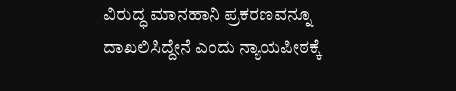ವಿರುದ್ಧ ಮಾನಹಾನಿ ಪ್ರಕರಣವನ್ನೂ ದಾಖಲಿಸಿದ್ದೇನೆ ಎಂದು ನ್ಯಾಯಪೀಠಕ್ಕೆ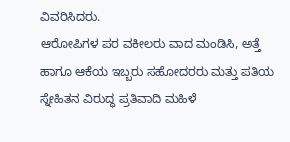ವಿವರಿಸಿದರು.
ಆರೋಪಿಗಳ ಪರ ವಕೀಲರು ವಾದ ಮಂಡಿಸಿ, ಅತ್ತೆ ಹಾಗೂ ಆಕೆಯ ಇಬ್ಬರು ಸಹೋದರರು ಮತ್ತು ಪತಿಯ ಸ್ನೇಹಿತನ ವಿರುದ್ಧ ಪ್ರತಿವಾದಿ ಮಹಿಳೆ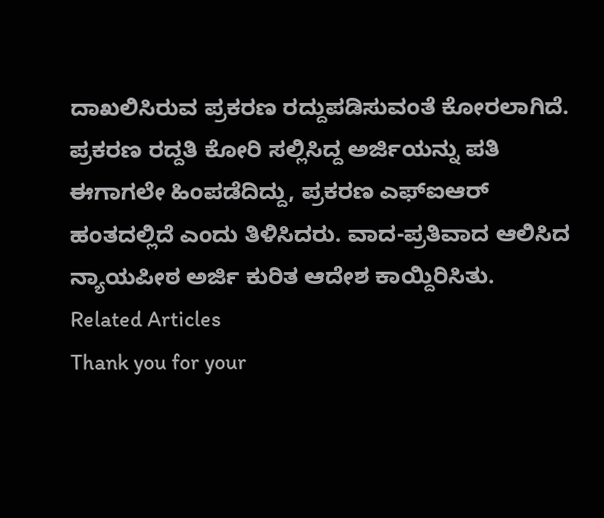ದಾಖಲಿಸಿರುವ ಪ್ರಕರಣ ರದ್ದುಪಡಿಸುವಂತೆ ಕೋರಲಾಗಿದೆ. ಪ್ರಕರಣ ರದ್ದತಿ ಕೋರಿ ಸಲ್ಲಿಸಿದ್ದ ಅರ್ಜಿಯನ್ನು ಪತಿ ಈಗಾಗಲೇ ಹಿಂಪಡೆದಿದ್ದು, ಪ್ರಕರಣ ಎಫ್ಐಆರ್ ಹಂತದಲ್ಲಿದೆ ಎಂದು ತಿಳಿಸಿದರು. ವಾದ-ಪ್ರತಿವಾದ ಆಲಿಸಿದ ನ್ಯಾಯಪೀಠ ಅರ್ಜಿ ಕುರಿತ ಆದೇಶ ಕಾಯ್ದಿರಿಸಿತು.
Related Articles
Thank you for your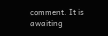comment. It is awaiting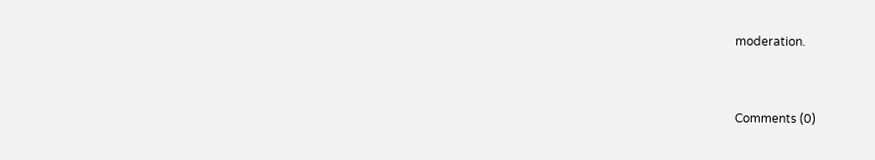moderation.


Comments (0)